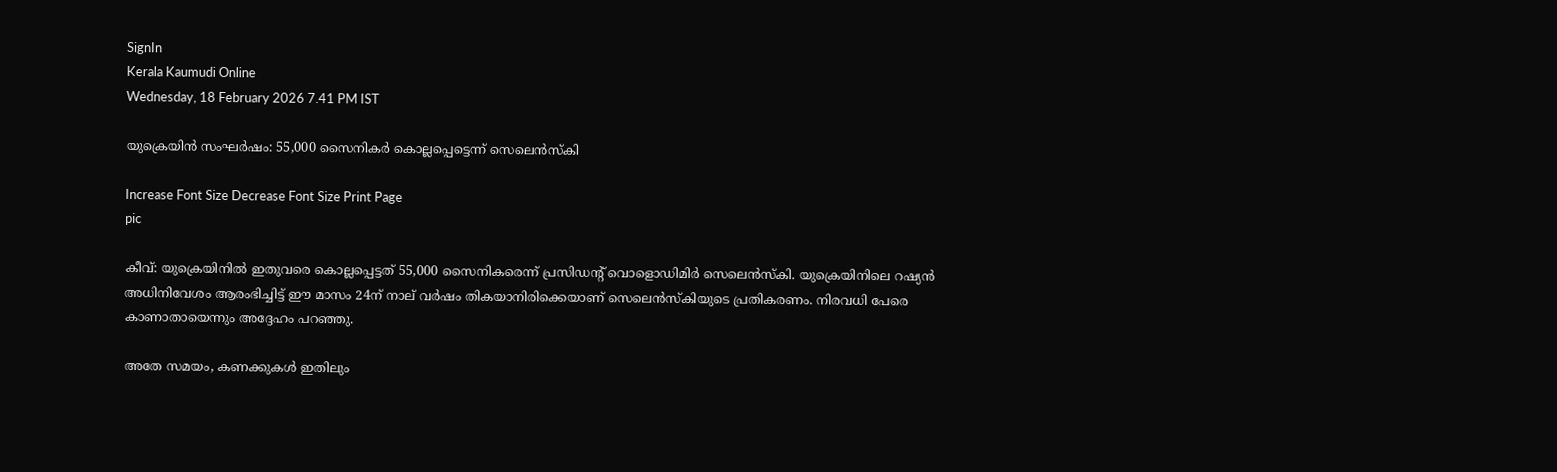SignIn
Kerala Kaumudi Online
Wednesday, 18 February 2026 7.41 PM IST

യുക്രെയിൻ സംഘർഷം: 55,000 സൈനികർ കൊല്ലപ്പെട്ടെന്ന് സെലെൻസ്‌കി

Increase Font Size Decrease Font Size Print Page
pic

കീവ്: യുക്രെയിനിൽ ഇതുവരെ കൊല്ലപ്പെട്ടത് 55,000 സൈനികരെന്ന് പ്രസിഡന്റ് വൊളൊഡിമിർ സെലെൻസ്കി. യുക്രെയിനിലെ റഷ്യൻ അധിനിവേശം ആരംഭിച്ചിട്ട് ഈ മാസം 24ന് നാല് വർഷം തികയാനിരിക്കെയാണ് സെലെൻസ്കിയുടെ പ്രതികരണം. നിരവധി പേരെ കാണാതായെന്നും അദ്ദേഹം പറഞ്ഞു.

അതേ സമയം, കണക്കുകൾ ഇതിലും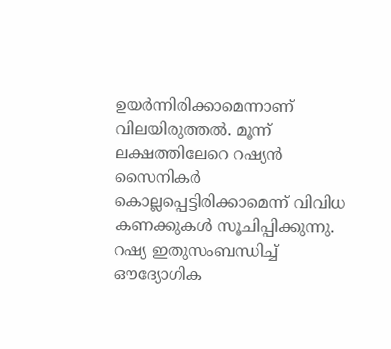ഉയർന്നിരിക്കാമെന്നാണ് വിലയിരുത്തൽ. മൂന്ന് ലക്ഷത്തിലേറെ റഷ്യൻ സൈനികർ കൊല്ലപ്പെട്ടിരിക്കാമെന്ന് വിവിധ കണക്കുകൾ സൂചിപ്പിക്കുന്നു. റഷ്യ ഇതുസംബന്ധിച്ച് ഔദ്യോഗിക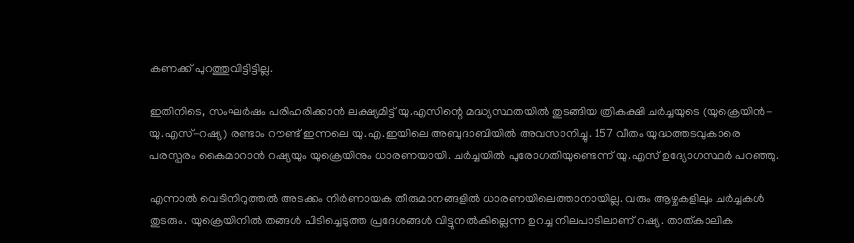കണക്ക് പുറത്തുവിട്ടിട്ടില്ല.

ഇതിനിടെ, സംഘർഷം പരിഹരിക്കാൻ ലക്ഷ്യമിട്ട് യു.എസിന്റെ മദ്ധ്യസ്ഥതയിൽ തുടങ്ങിയ ത്രികക്ഷി ചർച്ചയുടെ (യുക്രെയിൻ-യു.എസ്-റഷ്യ) രണ്ടാം റൗണ്ട് ഇന്നലെ യു.എ.ഇയിലെ അബുദാബിയിൽ അവസാനിച്ചു. 157 വീതം യുദ്ധത്തടവുകാരെ പരസ്പരം കൈമാറാൻ റഷ്യയും യുക്രെയിനും ധാരണയായി. ചർച്ചയിൽ പുരോഗതിയുണ്ടെന്ന് യു.എസ് ഉദ്യോഗസ്ഥർ പറഞ്ഞു.

എന്നാൽ വെടിനിറുത്തൽ അടക്കം നിർണായക തീരുമാനങ്ങളിൽ ധാരണയിലെത്താനായില്ല. വരും ആഴ്ചകളിലും ചർച്ചകൾ തുടരും. യുക്രെയിനിൽ തങ്ങൾ പിടിച്ചെടുത്ത പ്രദേശങ്ങൾ വിട്ടുനൽകില്ലെന്ന ഉറച്ച നിലപാടിലാണ് റഷ്യ. താത്കാലിക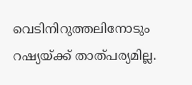വെടിനിറുത്തലിനോടും റഷ്യയ്ക്ക് താത്പര്യമില്ല.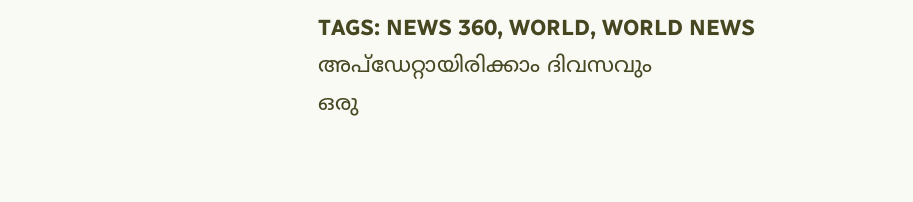TAGS: NEWS 360, WORLD, WORLD NEWS
അപ്ഡേറ്റായിരിക്കാം ദിവസവും
ഒരു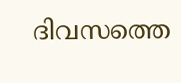ദിവസത്തെ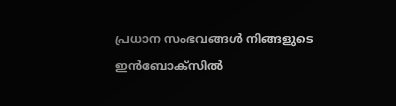പ്രധാന സംഭവങ്ങൾ നിങ്ങളുടെ ഇൻബോക്സിൽ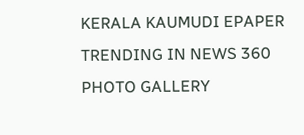KERALA KAUMUDI EPAPER
TRENDING IN NEWS 360
PHOTO GALLERY